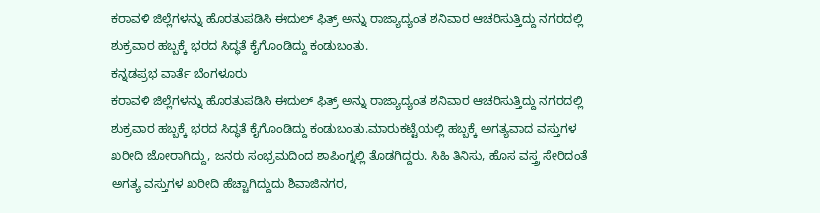ಕರಾವಳಿ ಜಿಲ್ಲೆಗಳನ್ನು ಹೊರತುಪಡಿಸಿ ಈದುಲ್ ಫಿತ್ರ್ ಅನ್ನು ರಾಜ್ಯಾದ್ಯಂತ ಶನಿವಾರ ಆಚರಿಸುತ್ತಿದ್ದು ನಗರದಲ್ಲಿ ಶುಕ್ರವಾರ ಹಬ್ಬಕ್ಕೆ ಭರದ ಸಿದ್ಧತೆ ಕೈಗೊಂಡಿದ್ದು ಕಂಡುಬಂತು.
ಕನ್ನಡಪ್ರಭ ವಾರ್ತೆ ಬೆಂಗಳೂರು
ಕರಾವಳಿ ಜಿಲ್ಲೆಗಳನ್ನು ಹೊರತುಪಡಿಸಿ ಈದುಲ್ ಫಿತ್ರ್ ಅನ್ನು ರಾಜ್ಯಾದ್ಯಂತ ಶನಿವಾರ ಆಚರಿಸುತ್ತಿದ್ದು ನಗರದಲ್ಲಿ ಶುಕ್ರವಾರ ಹಬ್ಬಕ್ಕೆ ಭರದ ಸಿದ್ಧತೆ ಕೈಗೊಂಡಿದ್ದು ಕಂಡುಬಂತು.ಮಾರುಕಟ್ಟೆಯಲ್ಲಿ ಹಬ್ಬಕ್ಕೆ ಅಗತ್ಯವಾದ ವಸ್ತುಗಳ ಖರೀದಿ ಜೋರಾಗಿದ್ದು, ಜನರು ಸಂಭ್ರಮದಿಂದ ಶಾಪಿಂಗ್ನಲ್ಲಿ ತೊಡಗಿದ್ದರು. ಸಿಹಿ ತಿನಿಸು, ಹೊಸ ವಸ್ತ್ರ ಸೇರಿದಂತೆ ಅಗತ್ಯ ವಸ್ತುಗಳ ಖರೀದಿ ಹೆಚ್ಚಾಗಿದ್ದುದು ಶಿವಾಜಿನಗರ,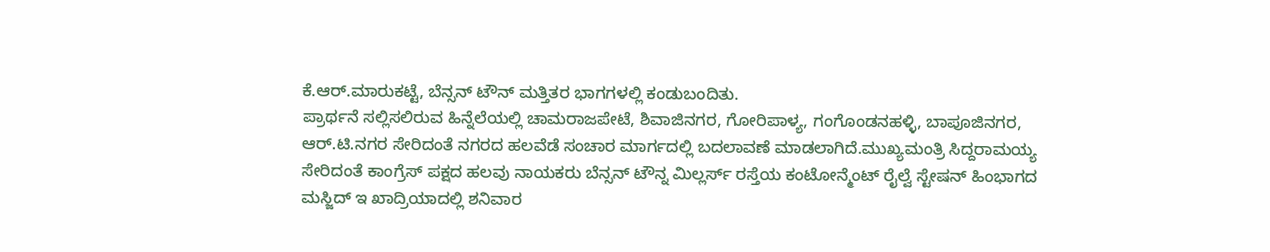ಕೆ.ಆರ್.ಮಾರುಕಟ್ಟೆ, ಬೆನ್ಸನ್ ಟೌನ್ ಮತ್ತಿತರ ಭಾಗಗಳಲ್ಲಿ ಕಂಡುಬಂದಿತು.
ಪ್ರಾರ್ಥನೆ ಸಲ್ಲಿಸಲಿರುವ ಹಿನ್ನೆಲೆಯಲ್ಲಿ ಚಾಮರಾಜಪೇಟೆ, ಶಿವಾಜಿನಗರ, ಗೋರಿಪಾಳ್ಯ, ಗಂಗೊಂಡನಹಳ್ಳಿ, ಬಾಪೂಜಿನಗರ, ಆರ್.ಟಿ.ನಗರ ಸೇರಿದಂತೆ ನಗರದ ಹಲವೆಡೆ ಸಂಚಾರ ಮಾರ್ಗದಲ್ಲಿ ಬದಲಾವಣೆ ಮಾಡಲಾಗಿದೆ.ಮುಖ್ಯಮಂತ್ರಿ ಸಿದ್ದರಾಮಯ್ಯ ಸೇರಿದಂತೆ ಕಾಂಗ್ರೆಸ್ ಪಕ್ಷದ ಹಲವು ನಾಯಕರು ಬೆನ್ಸನ್ ಟೌನ್ನ ಮಿಲ್ಲರ್ಸ್ ರಸ್ತೆಯ ಕಂಟೋನ್ಮೆಂಟ್ ರೈಲ್ವೆ ಸ್ಟೇಷನ್ ಹಿಂಭಾಗದ ಮಸ್ಜಿದ್ ಇ ಖಾದ್ರಿಯಾದಲ್ಲಿ ಶನಿವಾರ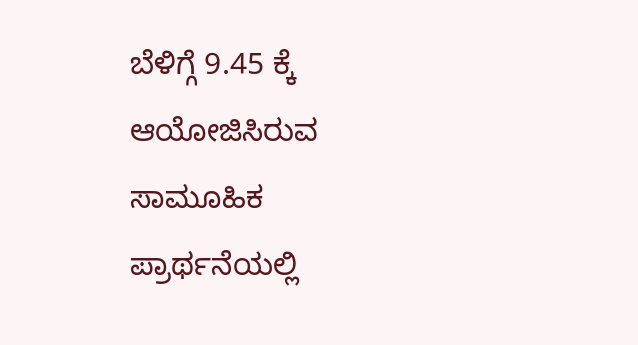ಬೆಳಿಗ್ಗೆ 9.45 ಕ್ಕೆ ಆಯೋಜಿಸಿರುವ ಸಾಮೂಹಿಕ ಪ್ರಾರ್ಥನೆಯಲ್ಲಿ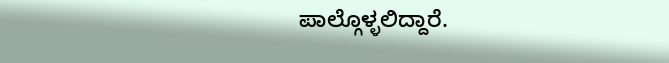ಪಾಲ್ಗೊಳ್ಳಲಿದ್ದಾರೆ.